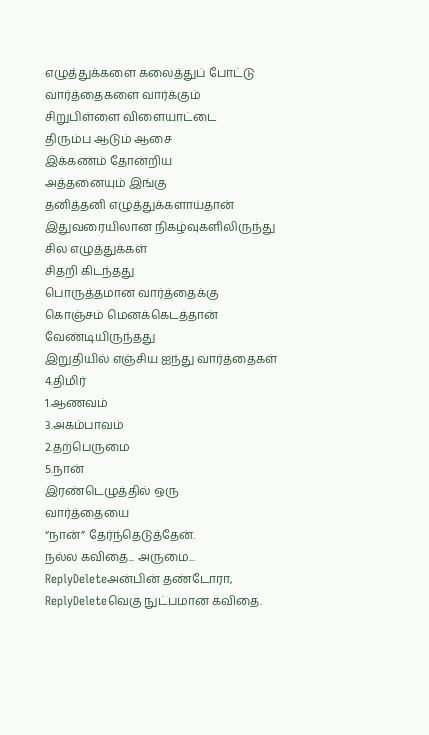எழுத்துக்களை கலைத்துப் போட்டு
வார்த்தைகளை வார்க்கும்
சிறுபிள்ளை விளையாட்டை
திரும்ப ஆடும் ஆசை
இக்கணம் தோன்றிய
அத்தனையும் இங்கு
தனித்தனி எழுத்துக்களாய்தான்
இதுவரையிலான நிகழ்வுகளிலிருந்து
சில எழுத்துக்கள்
சிதறி கிடந்தது
பொருத்தமான வார்த்தைக்கு
கொஞ்சம் மெனக்கெடத்தான்
வேண்டியிருந்தது
இறுதியில் எஞ்சிய ஐந்து வார்த்தைகள்
4.திமிர்
1.ஆணவம்
3.அகம்பாவம்
2.தற்பெருமை
5.நான்
இரண்டெழுத்தில் ஒரு
வார்த்தையை
“நான்” தேர்ந்தெடுத்தேன்.
நல்ல கவிதை... அருமை...
ReplyDeleteஅன்பின் தண்டோரா,
ReplyDeleteவெகு நுட்பமான கவிதை.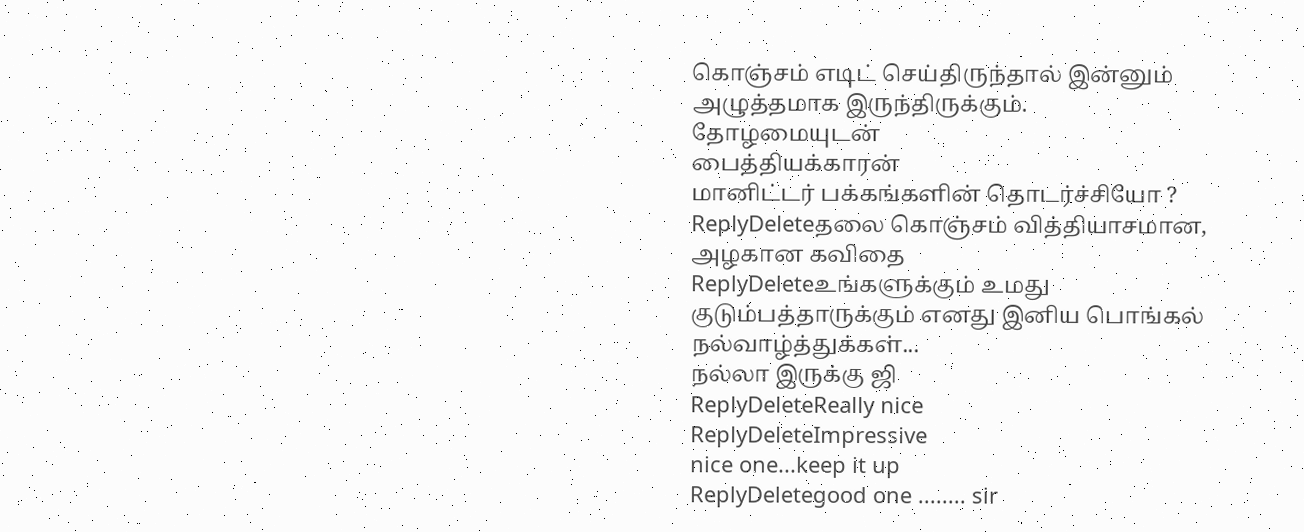கொஞ்சம் எடிட் செய்திருந்தால் இன்னும் அழுத்தமாக இருந்திருக்கும்.
தோழமையுடன்
பைத்தியக்காரன்
மானிட்டர் பக்கங்களின் தொடர்ச்சியோ ?
ReplyDeleteதலை கொஞ்சம் வித்தியாசமான, அழகான கவிதை
ReplyDeleteஉங்களுக்கும் உமது குடும்பத்தாருக்கும் எனது இனிய பொங்கல் நல்வாழ்த்துக்கள்...
நல்லா இருக்கு ஜி
ReplyDeleteReally nice
ReplyDeleteImpressive
nice one...keep it up
ReplyDeletegood one ........ sir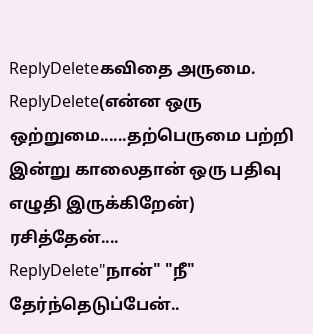ReplyDeleteகவிதை அருமை.
ReplyDelete(என்ன ஒரு ஒற்றுமை......தற்பெருமை பற்றி இன்று காலைதான் ஒரு பதிவு எழுதி இருக்கிறேன்)
ரசித்தேன்....
ReplyDelete"நான்" "நீ" தேர்ந்தெடுப்பேன்..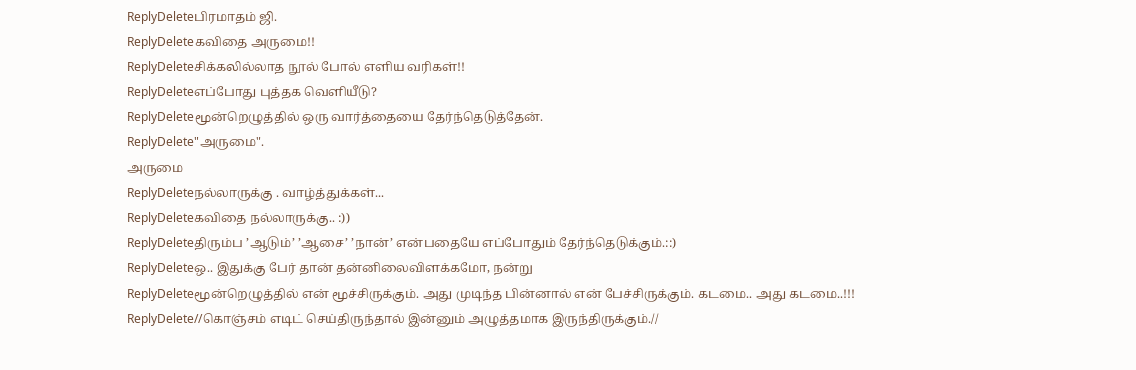ReplyDeleteபிரமாதம் ஜி.
ReplyDeleteகவிதை அருமை!!
ReplyDeleteசிக்கலில்லாத நூல் போல் எளிய வரிகள்!!
ReplyDeleteஎப்போது புத்தக வெளியீடு?
ReplyDeleteமூன்றெழுத்தில் ஒரு வார்த்தையை தேர்ந்தெடுத்தேன்.
ReplyDelete"அருமை".
அருமை
ReplyDeleteநல்லாருக்கு . வாழ்த்துக்கள்...
ReplyDeleteகவிதை நல்லாருக்கு.. :))
ReplyDeleteதிரும்ப ’ஆடும்’ ’ஆசை’ ’நான்’ என்பதையே எப்போதும் தேர்ந்தெடுக்கும்.::)
ReplyDeleteஒ.. இதுக்கு பேர் தான் தன்னிலைவிளக்கமோ, நன்று
ReplyDeleteமூன்றெழுத்தில் என் மூச்சிருக்கும். அது முடிந்த பின்னால் என் பேச்சிருக்கும். கடமை.. அது கடமை..!!!
ReplyDelete//கொஞ்சம் எடிட் செய்திருந்தால் இன்னும் அழுத்தமாக இருந்திருக்கும்.//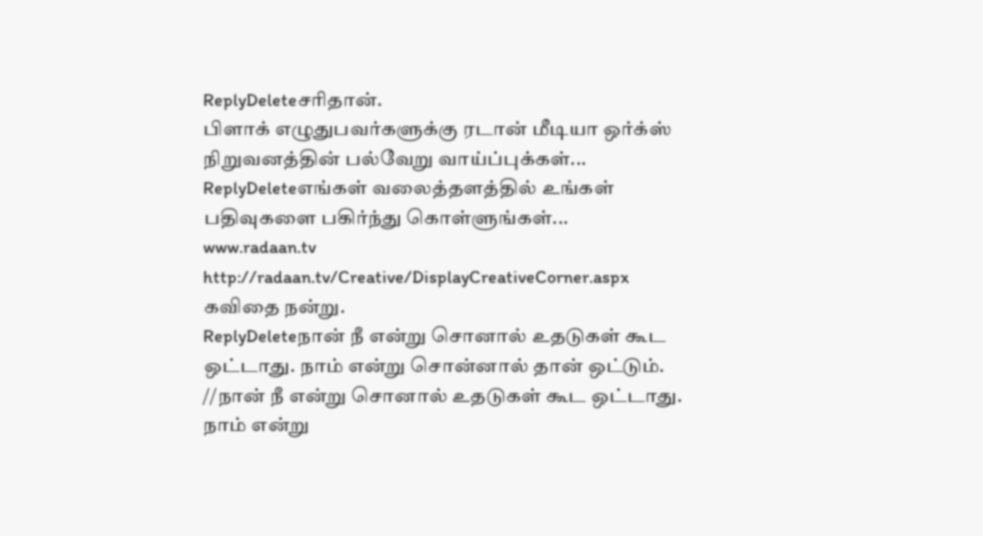ReplyDeleteசரிதான்.
பிளாக் எழுதுபவர்களுக்கு ரடான் மீடியா ஒர்க்ஸ் நிறுவனத்தின் பல்வேறு வாய்ப்புக்கள்...
ReplyDeleteஎங்கள் வலைத்தளத்தில் உங்கள் பதிவுகளை பகிர்ந்து கொள்ளுங்கள்...
www.radaan.tv
http://radaan.tv/Creative/DisplayCreativeCorner.aspx
கவிதை நன்று.
ReplyDeleteநான் நீ என்று சொனால் உதடுகள் கூட ஒட்டாது. நாம் என்று சொன்னால் தான் ஒட்டும்.
//நான் நீ என்று சொனால் உதடுகள் கூட ஒட்டாது. நாம் என்று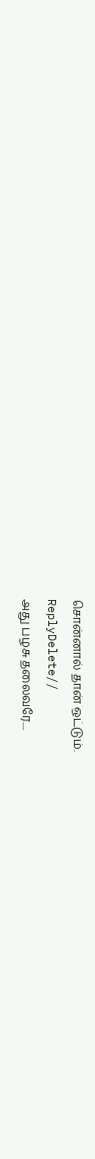சொன்னால் தான் ஒட்டும்.
ReplyDelete//
அது பழசு தலைவரே....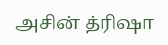அசின் த்ரிஷா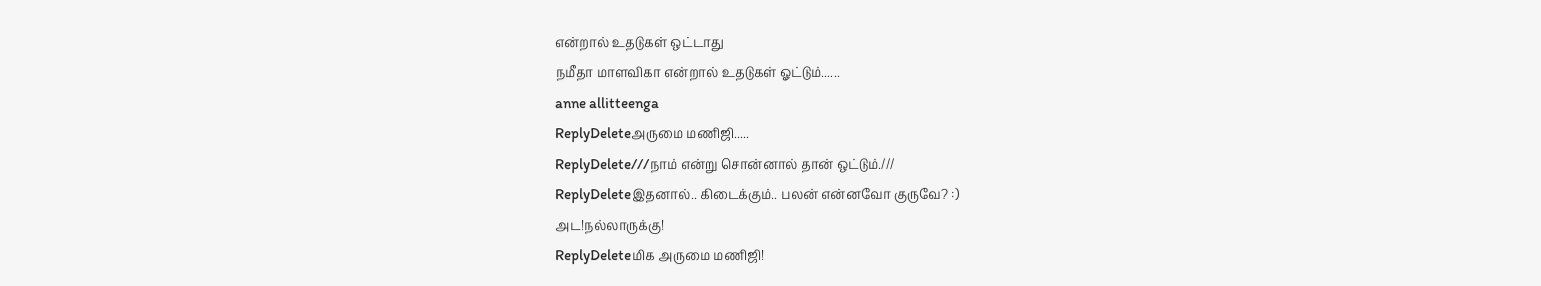என்றால் உதடுகள் ஒட்டாது
நமீதா மாளவிகா என்றால் உதடுகள் ஓட்டும்......
anne allitteenga
ReplyDeleteஅருமை மணிஜி.....
ReplyDelete///நாம் என்று சொன்னால் தான் ஒட்டும்.///
ReplyDeleteஇதனால்.. கிடைக்கும்.. பலன் என்னவோ குருவே? :)
அட!நல்லாருக்கு!
ReplyDeleteமிக அருமை மணிஜி!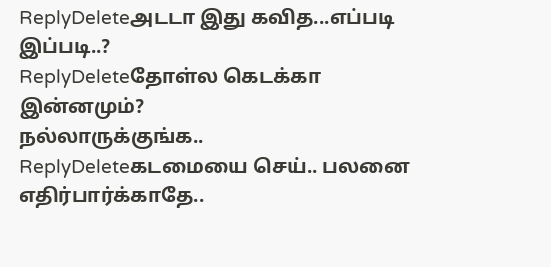ReplyDeleteஅடடா இது கவித...எப்படி இப்படி..?
ReplyDeleteதோள்ல கெடக்கா இன்னமும்?
நல்லாருக்குங்க..
ReplyDeleteகடமையை செய்.. பலனை எதிர்பார்க்காதே..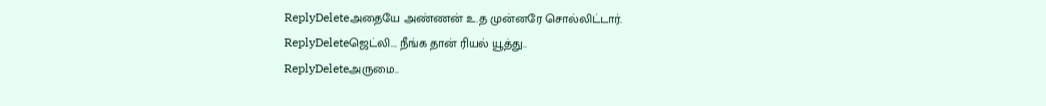ReplyDeleteஅதையே அண்ணன் உ.த முன்னரே சொல்லிட்டார்.
ReplyDeleteஜெட்லி... நீங்க தான் ரியல் யூத்து..
ReplyDeleteஅருமை..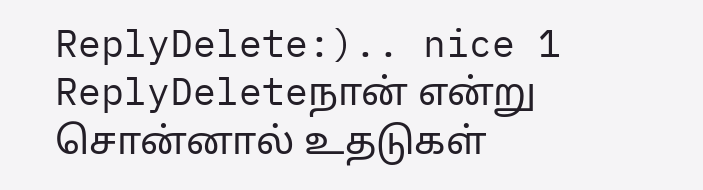ReplyDelete:).. nice 1
ReplyDeleteநான் என்று சொன்னால் உதடுகள்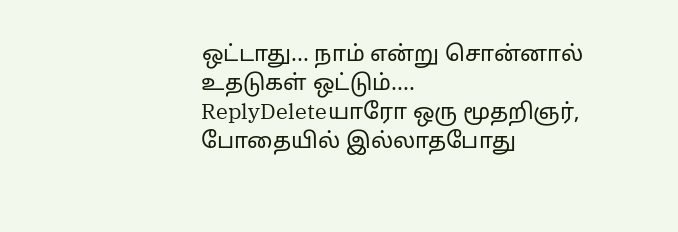ஒட்டாது... நாம் என்று சொன்னால் உதடுகள் ஒட்டும்....
ReplyDeleteயாரோ ஒரு மூதறிஞர், போதையில் இல்லாதபோது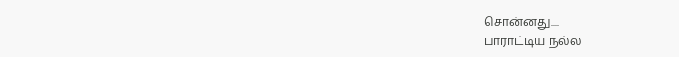சொன்னது....
பாராட்டிய நல்ல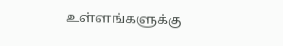உள்ளங்களுக்கு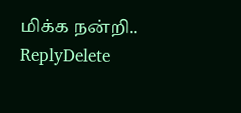மிக்க நன்றி..
ReplyDelete